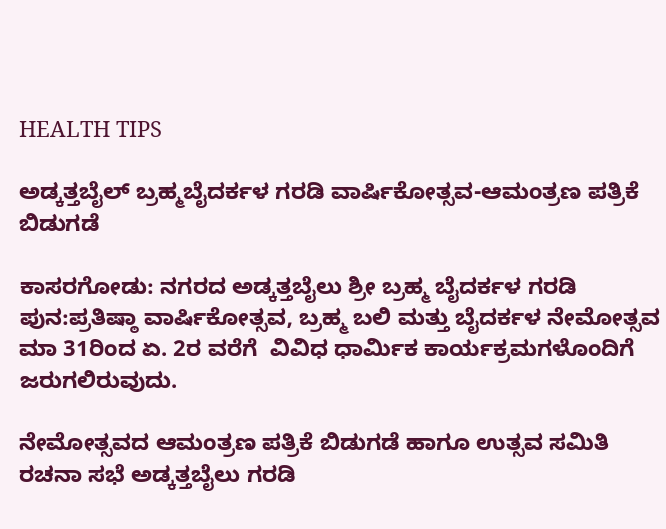HEALTH TIPS

ಅಡ್ಕತ್ತಬೈಲ್ ಬ್ರಹ್ಮಬೈದರ್ಕಳ ಗರಡಿ ವಾರ್ಷಿಕೋತ್ಸವ-ಆಮಂತ್ರಣ ಪತ್ರಿಕೆ ಬಿಡುಗಡೆ

ಕಾಸರಗೋಡು: ನಗರದ ಅಡ್ಕತ್ತಬೈಲು ಶ್ರೀ ಬ್ರಹ್ಮ ಬೈದರ್ಕಳ ಗರಡಿ ಪುನ:ಪ್ರತಿಷ್ಠಾ ವಾರ್ಷಿಕೋತ್ಸವ, ಬ್ರಹ್ಮ ಬಲಿ ಮತ್ತು ಬೈದರ್ಕಳ ನೇಮೋತ್ಸವ ಮಾ 31ರಿಂದ ಏ. 2ರ ವರೆಗೆ  ವಿವಿಧ ಧಾರ್ಮಿಕ ಕಾರ್ಯಕ್ರಮಗಳೊಂದಿಗೆ ಜರುಗಲಿರುವುದು.

ನೇಮೋತ್ಸವದ ಆಮಂತ್ರಣ ಪತ್ರಿಕೆ ಬಿಡುಗಡೆ ಹಾಗೂ ಉತ್ಸವ ಸಮಿತಿ ರಚನಾ ಸಭೆ ಅಡ್ಕತ್ತಬೈಲು ಗರಡಿ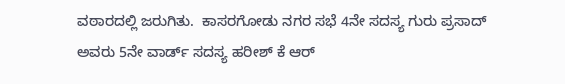ವಠಾರದಲ್ಲಿ ಜರುಗಿತು.  ಕಾಸರಗೋಡು ನಗರ ಸಭೆ 4ನೇ ಸದಸ್ಯ ಗುರು ಪ್ರಸಾದ್ ಅವರು 5ನೇ ವಾರ್ಡ್ ಸದಸ್ಯ ಹರೀಶ್ ಕೆ ಆರ್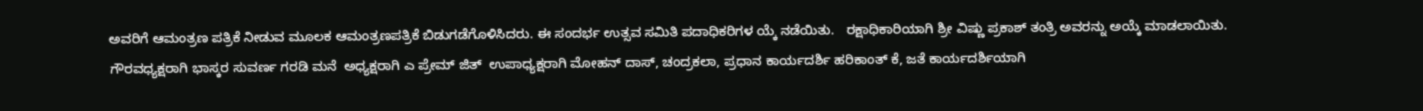ಅವರಿಗೆ ಆಮಂತ್ರಣ ಪತ್ರಿಕೆ ನೀಡುವ ಮೂಲಕ ಆಮಂತ್ರಣಪತ್ರಿಕೆ ಬಿಡುಗಡೆಗೊಳಿಸಿದರು. ಈ ಸಂದರ್ಭ ಉತ್ಸವ ಸಮಿತಿ ಪದಾಧಿಕರಿಗಳ ಯ್ಕೆ ನಡೆಯಿತು.   ರಕ್ಷಾಧಿಕಾರಿಯಾಗಿ ಶ್ರೀ ವಿಷ್ಣು ಪ್ರಕಾಶ್ ತಂತ್ರಿ ಅವರನ್ನು ಅಯ್ಕೆ ಮಾಡಲಾಯಿತು.  ಗೌರವಧ್ಯಕ್ಷರಾಗಿ ಭಾಸ್ಕರ ಸುವರ್ಣ ಗರಡಿ ಮನೆ  ಅಧ್ಯಕ್ಷರಾಗಿ ಎ ಪ್ರೇಮ್ ಜಿತ್  ಉಪಾಧ್ಯಕ್ಷರಾಗಿ ಮೋಹನ್ ದಾಸ್, ಚಂದ್ರಕಲಾ, ಪ್ರಧಾನ ಕಾರ್ಯದರ್ಶಿ ಹರಿಕಾಂತ್ ಕೆ, ಜತೆ ಕಾರ್ಯದರ್ಶಿಯಾಗಿ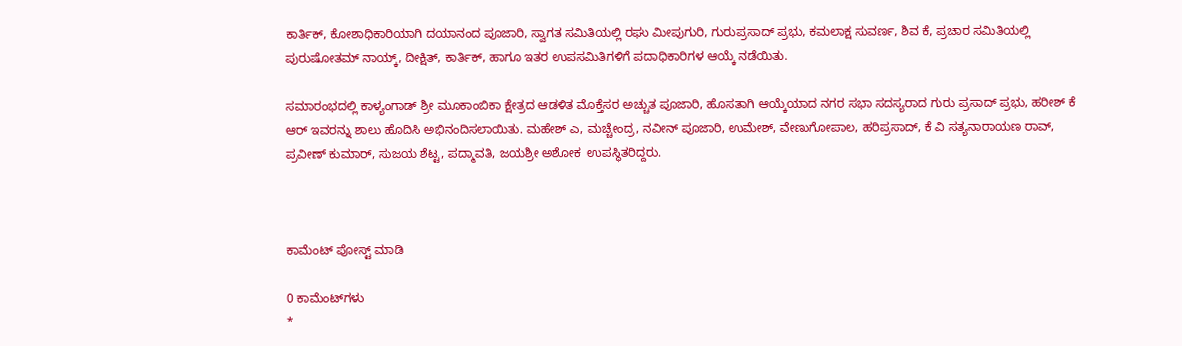ಕಾರ್ತಿಕ್, ಕೋಶಾಧಿಕಾರಿಯಾಗಿ ದಯಾನಂದ ಪೂಜಾರಿ, ಸ್ವಾಗತ ಸಮಿತಿಯಲ್ಲಿ ರಘು ಮೀಪುಗುರಿ, ಗುರುಪ್ರಸಾದ್ ಪ್ರಭು, ಕಮಲಾಕ್ಷ ಸುವರ್ಣ, ಶಿವ ಕೆ, ಪ್ರಚಾರ ಸಮಿತಿಯಲ್ಲಿ ಪುರುಷೋತಮ್ ನಾಯ್ಕ್, ದೀಕ್ಷಿತ್, ಕಾರ್ತಿಕ್, ಹಾಗೂ ಇತರ ಉಪಸಮಿತಿಗಳಿಗೆ ಪದಾಧಿಕಾರಿಗಳ ಆಯ್ಕೆ ನಡೆಯಿತು.

ಸಮಾರಂಭದಲ್ಲಿ ಕಾಳ್ಯಂಗಾಡ್ ಶ್ರೀ ಮೂಕಾಂಬಿಕಾ ಕ್ಷೇತ್ರದ ಆಡಳಿತ ಮೊಕ್ತೆಸರ ಅಚ್ಚುತ ಪೂಜಾರಿ, ಹೊಸತಾಗಿ ಆಯ್ಕೆಯಾದ ನಗರ ಸಭಾ ಸದಸ್ಯರಾದ ಗುರು ಪ್ರಸಾದ್ ಪ್ರಭು, ಹರೀಶ್ ಕೆ ಆರ್ ಇವರನ್ನು ಶಾಲು ಹೊದಿಸಿ ಅಭಿನಂದಿಸಲಾಯಿತು. ಮಹೇಶ್ ಎ, ಮಚ್ಚೇಂದ್ರ, ನವೀನ್ ಪೂಜಾರಿ, ಉಮೇಶ್, ವೇಣುಗೋಪಾಲ, ಹರಿಪ್ರಸಾದ್, ಕೆ ವಿ ಸತ್ಯನಾರಾಯಣ ರಾವ್, ಪ್ರವೀಣ್ ಕುಮಾರ್, ಸುಜಯ ಶೆಟ್ಟ, ಪದ್ಮಾವತಿ, ಜಯಶ್ರೀ ಅಶೋಕ  ಉಪಸ್ಥಿತರಿದ್ದರು.



ಕಾಮೆಂಟ್‌‌ ಪೋಸ್ಟ್‌ ಮಾಡಿ

0 ಕಾಮೆಂಟ್‌ಗಳು
*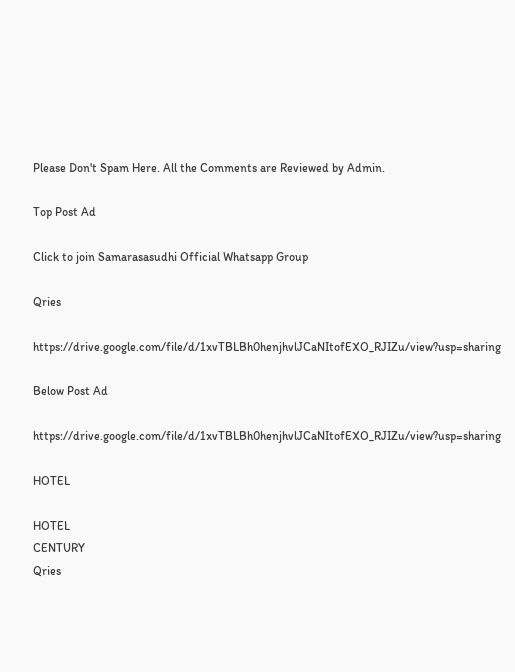Please Don't Spam Here. All the Comments are Reviewed by Admin.

Top Post Ad

Click to join Samarasasudhi Official Whatsapp Group

Qries

https://drive.google.com/file/d/1xvTBLBh0henjhvlJCaNItofEXO_RJIZu/view?usp=sharing

Below Post Ad

https://drive.google.com/file/d/1xvTBLBh0henjhvlJCaNItofEXO_RJIZu/view?usp=sharing

HOTEL

HOTEL
CENTURY
Qries